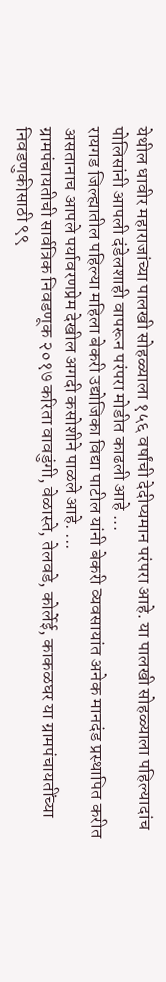येथील धावीर महाराजांच्या पालखी सोहळ्याला १५६ वर्षांची देदीप्यमान परंपरा आहे. या पालखी सोहळ्याला पहिल्यादांच पोलिसांनी आपली दंडेलशाही वापरून परंपरा मोडीत काढली आहे ...
रायगड जिल्ह्यातील पहिल्या महिला बेकरी उद्योजिका विद्या पाटील यांनी बेकरी व्यवसायांत अनेक मानदंड प्रस्थापित करीत असतानाच आपले पर्यावरणप्रेम देखील अगदी कसोशीने पाळले आहे. ...
ग्रामपंचायतीची सार्वत्रिक निवडणूक २०१७ करिता वावडुंगी, वेळास्ते, तेलवडे, कोर्लेई, काकळघर या ग्रामपंचायतींच्या निवडणुकीसाठी ९९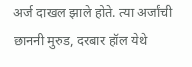अर्ज दाखल झाले होते. त्या अर्जांची छाननी मुरुड, दरबार हॉल येथे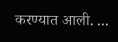करण्यात आली. ...